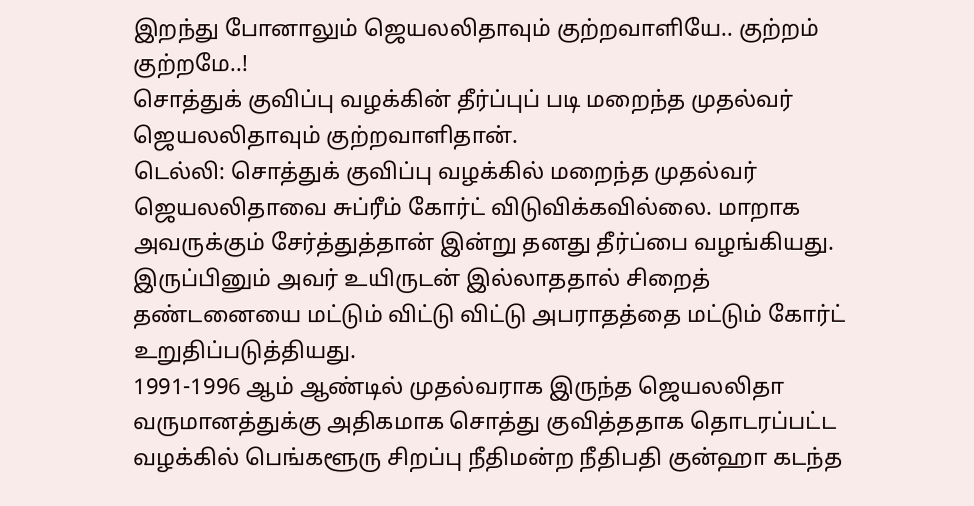இறந்து போனாலும் ஜெயலலிதாவும் குற்றவாளியே.. குற்றம் குற்றமே..!
சொத்துக் குவிப்பு வழக்கின் தீர்ப்புப் படி மறைந்த முதல்வர் ஜெயலலிதாவும் குற்றவாளிதான்.
டெல்லி: சொத்துக் குவிப்பு வழக்கில் மறைந்த முதல்வர் ஜெயலலிதாவை சுப்ரீம் கோர்ட் விடுவிக்கவில்லை. மாறாக அவருக்கும் சேர்த்துத்தான் இன்று தனது தீர்ப்பை வழங்கியது. இருப்பினும் அவர் உயிருடன் இல்லாததால் சிறைத் தண்டனையை மட்டும் விட்டு விட்டு அபராதத்தை மட்டும் கோர்ட் உறுதிப்படுத்தியது.
1991-1996 ஆம் ஆண்டில் முதல்வராக இருந்த ஜெயலலிதா வருமானத்துக்கு அதிகமாக சொத்து குவித்ததாக தொடரப்பட்ட வழக்கில் பெங்களூரு சிறப்பு நீதிமன்ற நீதிபதி குன்ஹா கடந்த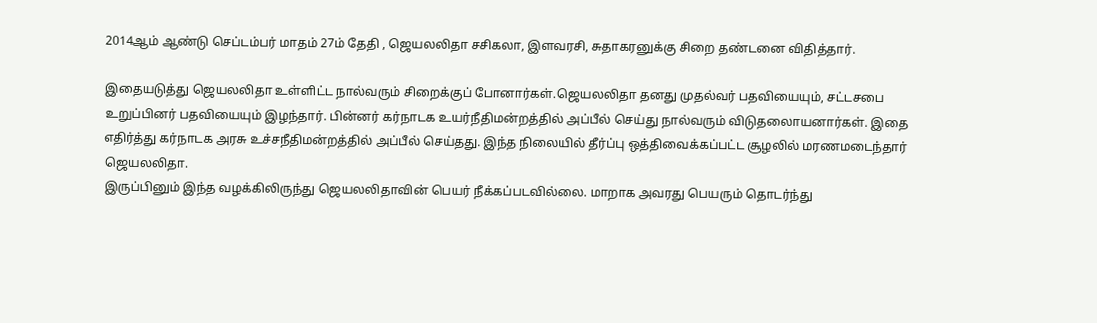2014ஆம் ஆண்டு செப்டம்பர் மாதம் 27ம் தேதி , ஜெயலலிதா சசிகலா, இளவரசி, சுதாகரனுக்கு சிறை தண்டனை விதித்தார்.

இதையடுத்து ஜெயலலிதா உள்ளிட்ட நால்வரும் சிறைக்குப் போனார்கள்.ஜெயலலிதா தனது முதல்வர் பதவியையும், சட்டசபை உறுப்பினர் பதவியையும் இழந்தார். பின்னர் கர்நாடக உயர்நீதிமன்றத்தில் அப்பீல் செய்து நால்வரும் விடுதலைாயனார்கள். இதை எதிர்த்து கர்நாடக அரசு உச்சநீதிமன்றத்தில் அப்பீல் செய்தது. இந்த நிலையில் தீர்ப்பு ஒத்திவைக்கப்பட்ட சூழலில் மரணமடைந்தார் ஜெயலலிதா.
இருப்பினும் இந்த வழக்கிலிருந்து ஜெயலலிதாவின் பெயர் நீக்கப்படவில்லை. மாறாக அவரது பெயரும் தொடர்ந்து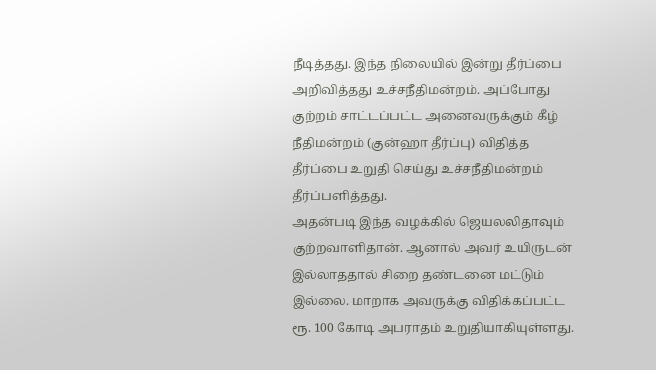நீடித்தது. இந்த நிலையில் இன்று தீர்ப்பை அறிவித்தது உச்சநீதிமன்றம். அப்போது குற்றம் சாட்டப்பட்ட அனைவருக்கும் கீழ் நீதிமன்றம் (குன்ஹா தீர்ப்பு) விதித்த தீர்ப்பை உறுதி செய்து உச்சநீதிமன்றம் தீர்ப்பளித்தது.
அதன்படி இந்த வழக்கில் ஜெயலலிதாவும் குற்றவாளிதான். ஆனால் அவர் உயிருடன் இல்லாததால் சிறை தண்டனை மட்டும் இல்லை. மாறாக அவருக்கு விதிக்கப்பட்ட ரூ. 100 கோடி அபராதம் உறுதியாகியுள்ளது.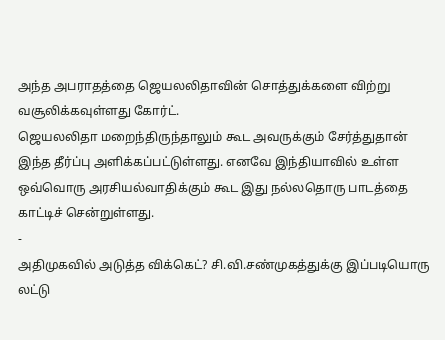அந்த அபராதத்தை ஜெயலலிதாவின் சொத்துக்களை விற்று வசூலிக்கவுள்ளது கோர்ட்.
ஜெயலலிதா மறைந்திருந்தாலும் கூட அவருக்கும் சேர்த்துதான் இந்த தீர்ப்பு அளிக்கப்பட்டுள்ளது. எனவே இந்தியாவில் உள்ள ஒவ்வொரு அரசியல்வாதிக்கும் கூட இது நல்லதொரு பாடத்தை காட்டிச் சென்றுள்ளது.
-
அதிமுகவில் அடுத்த விக்கெட்? சி.வி.சண்முகத்துக்கு இப்படியொரு லட்டு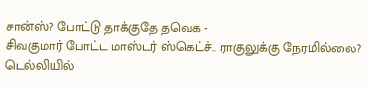சான்ஸ்? போட்டு தாக்குதே தவெக -
சிவகுமார் போட்ட மாஸ்டர் ஸ்கெட்ச்.. ராகுலுக்கு நேரமில்லை? டெல்லியில்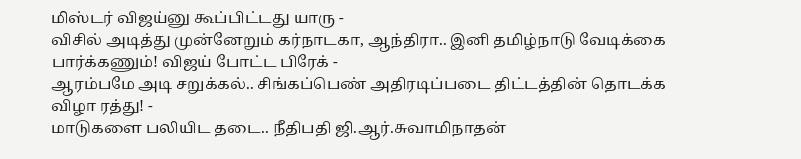மிஸ்டர் விஜய்னு கூப்பிட்டது யாரு -
விசில் அடித்து முன்னேறும் கர்நாடகா, ஆந்திரா.. இனி தமிழ்நாடு வேடிக்கை பார்க்கணும்! விஜய் போட்ட பிரேக் -
ஆரம்பமே அடி சறுக்கல்.. சிங்கப்பெண் அதிரடிப்படை திட்டத்தின் தொடக்க விழா ரத்து! -
மாடுகளை பலியிட தடை.. நீதிபதி ஜி.ஆர்.சுவாமிநாதன்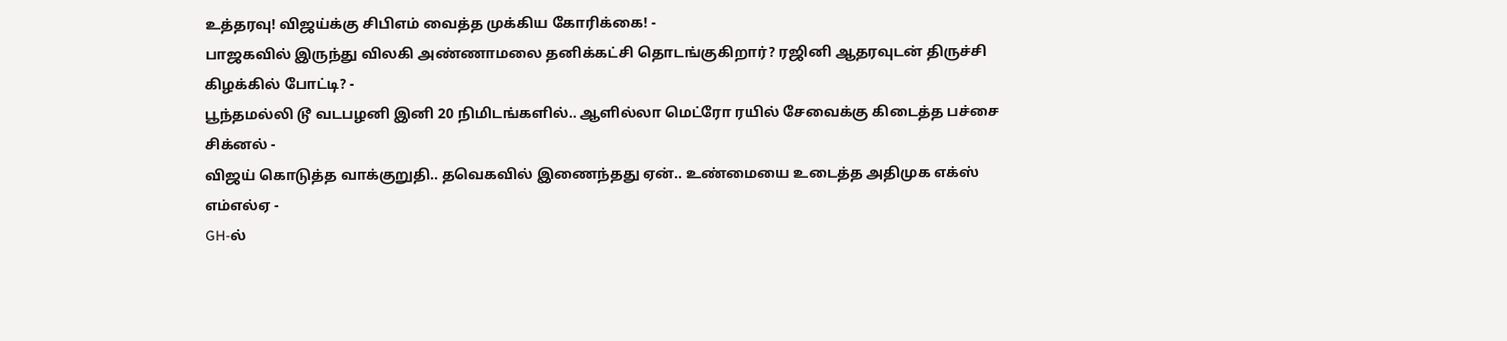உத்தரவு! விஜய்க்கு சிபிஎம் வைத்த முக்கிய கோரிக்கை! -
பாஜகவில் இருந்து விலகி அண்ணாமலை தனிக்கட்சி தொடங்குகிறார்? ரஜினி ஆதரவுடன் திருச்சி கிழக்கில் போட்டி? -
பூந்தமல்லி டூ வடபழனி இனி 20 நிமிடங்களில்.. ஆளில்லா மெட்ரோ ரயில் சேவைக்கு கிடைத்த பச்சை சிக்னல் -
விஜய் கொடுத்த வாக்குறுதி.. தவெகவில் இணைந்தது ஏன்.. உண்மையை உடைத்த அதிமுக எக்ஸ் எம்எல்ஏ -
GH-ல்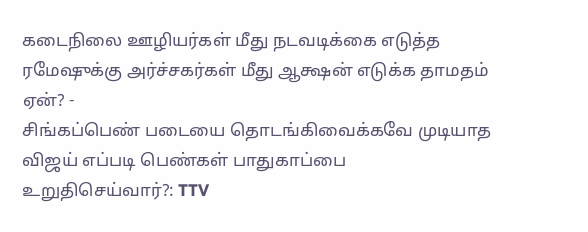கடைநிலை ஊழியர்கள் மீது நடவடிக்கை எடுத்த ரமேஷுக்கு அர்ச்சகர்கள் மீது ஆக்ஷன் எடுக்க தாமதம் ஏன்? -
சிங்கப்பெண் படையை தொடங்கிவைக்கவே முடியாத விஜய் எப்படி பெண்கள் பாதுகாப்பை உறுதிசெய்வார்?: TTV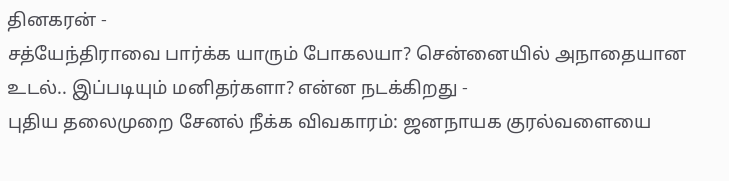தினகரன் -
சத்யேந்திராவை பார்க்க யாரும் போகலயா? சென்னையில் அநாதையான உடல்.. இப்படியும் மனிதர்களா? என்ன நடக்கிறது -
புதிய தலைமுறை சேனல் நீக்க விவகாரம்: ஜனநாயக குரல்வளையை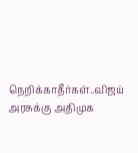நெறிக்காதீர்கள்..விஜய் அரசுக்கு அதிமுக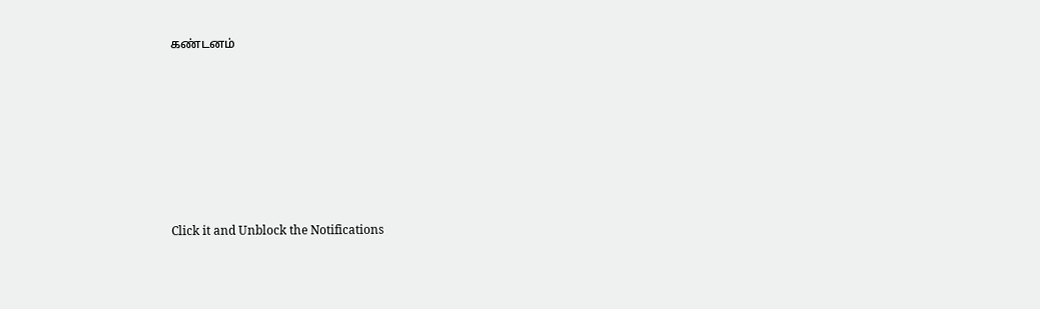கண்டனம்












Click it and Unblock the Notifications